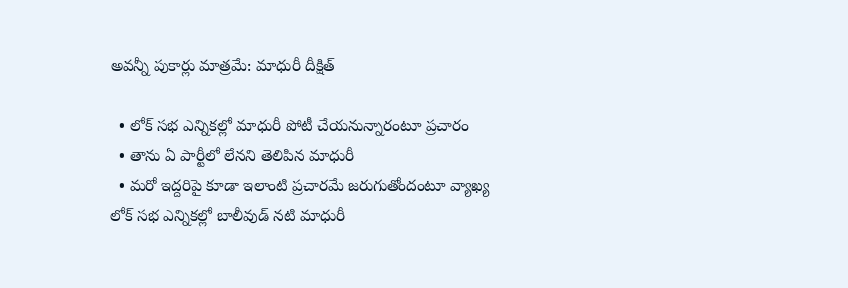అవన్నీ పుకార్లు మాత్రమే: మాధురీ దీక్షిత్

  • లోక్ సభ ఎన్నికల్లో మాధురీ పోటీ చేయనున్నారంటూ ప్రచారం
  • తాను ఏ పార్టీలో లేనని తెలిపిన మాధురీ
  • మరో ఇద్దరిపై కూడా ఇలాంటి ప్రచారమే జరుగుతోందంటూ వ్యాఖ్య
లోక్ సభ ఎన్నికల్లో బాలీవుడ్ నటి మాధురీ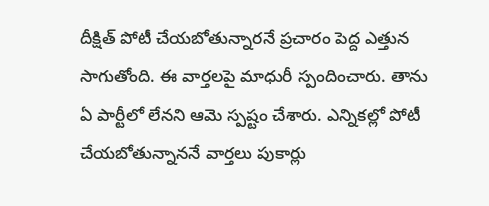దీక్షిత్ పోటీ చేయబోతున్నారనే ప్రచారం పెద్ద ఎత్తున సాగుతోంది. ఈ వార్తలపై మాధురీ స్పందించారు. తాను ఏ పార్టీలో లేనని ఆమె స్పష్టం చేశారు. ఎన్నికల్లో పోటీ చేయబోతున్నాననే వార్తలు పుకార్లు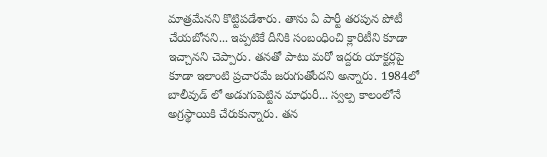మాత్రమేనని కొట్టిపడేశారు. తాను ఏ పార్టీ తరపున పోటీ చేయబోనని... ఇప్పటికే దీనికి సంబంధించి క్లారిటీని కూడా ఇచ్చానని చెప్పారు. తనతో పాటు మరో ఇద్దరు యాక్టర్లపై కూడా ఇలాంటి ప్రచారమే జరుగుతోందని అన్నారు. 1984లో బాలీవుడ్ లో అడుగుపెట్టిన మాధురీ... స్వల్ప కాలంలోనే అగ్రస్థాయికి చేరుకున్నారు. తన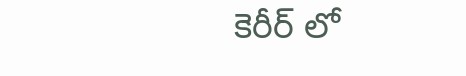కెరీర్ లో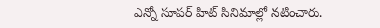ఎన్నో సూపర్ హిట్ సినిమాల్లో నటించారు.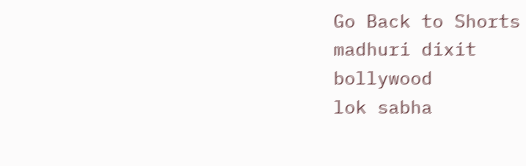Go Back to Shorts
madhuri dixit
bollywood
lok sabha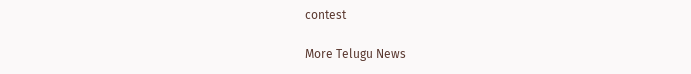contest

More Telugu News